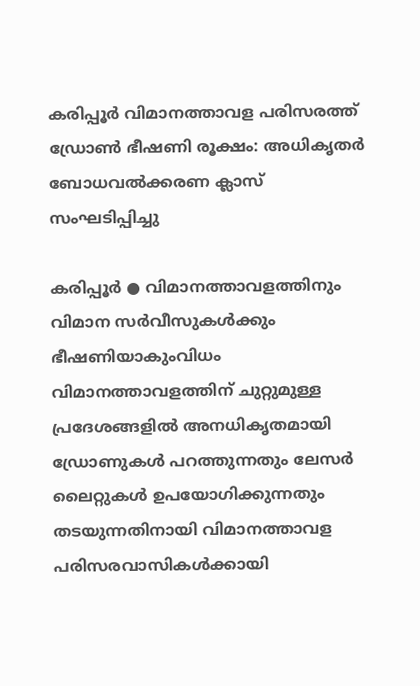കരിപ്പൂർ വിമാനത്താവള പരിസരത്ത് ഡ്രോൺ ഭീഷണി രൂക്ഷം: അധികൃതർ ബോധവൽക്കരണ ക്ലാസ് സംഘടിപ്പിച്ചു

കരിപ്പൂർ ● വിമാനത്താവളത്തിനും വിമാന സർവീസുകൾക്കും ഭീഷണിയാകുംവിധം വിമാനത്താവളത്തിന് ചുറ്റുമുള്ള പ്രദേശങ്ങളിൽ അനധികൃതമായി ഡ്രോണുകൾ പറത്തുന്നതും ലേസർ ലൈറ്റുകൾ ഉപയോഗിക്കുന്നതും തടയുന്നതിനായി വിമാനത്താവള പരിസരവാസികൾക്കായി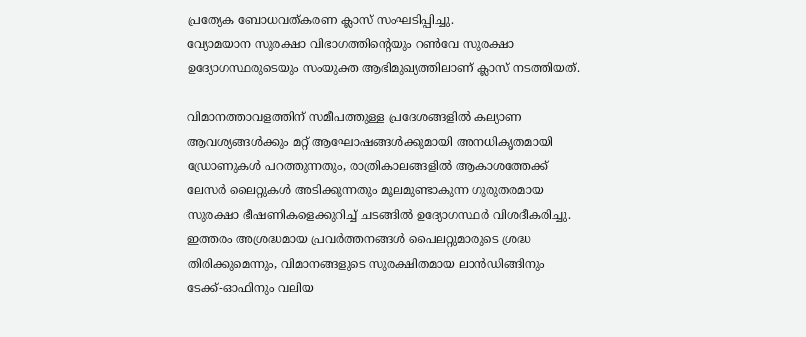പ്രത്യേക ബോധവത്കരണ ക്ലാസ് സംഘടിപ്പിച്ചു.
വ്യോമയാന സുരക്ഷാ വിഭാഗത്തിന്റെയും റൺവേ സുരക്ഷാ ഉദ്യോഗസ്ഥരുടെയും സംയുക്ത ആഭിമുഖ്യത്തിലാണ് ക്ലാസ് നടത്തിയത്.

വിമാനത്താവളത്തിന് സമീപത്തുള്ള പ്രദേശങ്ങളിൽ കല്യാണ ആവശ്യങ്ങൾക്കും മറ്റ് ആഘോഷങ്ങൾക്കുമായി അനധികൃതമായി ഡ്രോണുകൾ പറത്തുന്നതും, രാത്രികാലങ്ങളിൽ ആകാശത്തേക്ക് ലേസർ ലൈറ്റുകൾ അടിക്കുന്നതും മൂലമുണ്ടാകുന്ന ഗുരുതരമായ സുരക്ഷാ ഭീഷണികളെക്കുറിച്ച് ചടങ്ങിൽ ഉദ്യോഗസ്ഥർ വിശദീകരിച്ചു.
ഇത്തരം അശ്രദ്ധമായ പ്രവർത്തനങ്ങൾ പൈലറ്റുമാരുടെ ശ്രദ്ധ തിരിക്കുമെന്നും, വിമാനങ്ങളുടെ സുരക്ഷിതമായ ലാൻഡിങ്ങിനും ടേക്ക്-ഓഫിനും വലിയ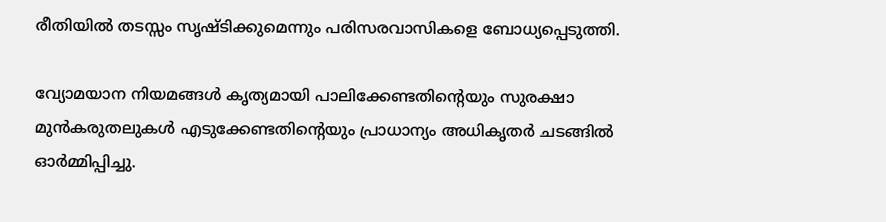രീതിയിൽ തടസ്സം സൃഷ്ടിക്കുമെന്നും പരിസരവാസികളെ ബോധ്യപ്പെടുത്തി.

വ്യോമയാന നിയമങ്ങൾ കൃത്യമായി പാലിക്കേണ്ടതിന്റെയും സുരക്ഷാ മുൻകരുതലുകൾ എടുക്കേണ്ടതിന്റെയും പ്രാധാന്യം അധികൃതർ ചടങ്ങിൽ ഓർമ്മിപ്പിച്ചു.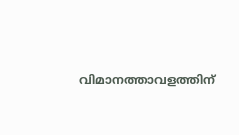വിമാനത്താവളത്തിന്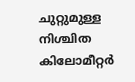ചുറ്റുമുള്ള നിശ്ചിത കിലോമീറ്റർ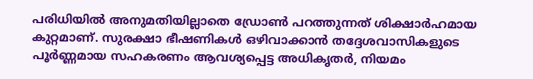പരിധിയിൽ അനുമതിയില്ലാതെ ഡ്രോൺ പറത്തുന്നത് ശിക്ഷാർഹമായ കുറ്റമാണ്. സുരക്ഷാ ഭീഷണികൾ ഒഴിവാക്കാൻ തദ്ദേശവാസികളുടെ പൂർണ്ണമായ സഹകരണം ആവശ്യപ്പെട്ട അധികൃതർ, നിയമം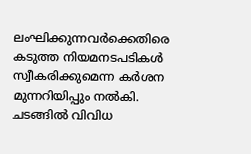ലംഘിക്കുന്നവർക്കെതിരെ കടുത്ത നിയമനടപടികൾ സ്വീകരിക്കുമെന്ന കർശന മുന്നറിയിപ്പും നൽകി. ചടങ്ങിൽ വിവിധ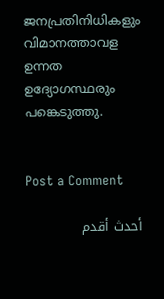ജനപ്രതിനിധികളും വിമാനത്താവള ഉന്നത ഉദ്യോഗസ്ഥരും പങ്കെടുത്തു.


Post a Comment

أحدث أقدم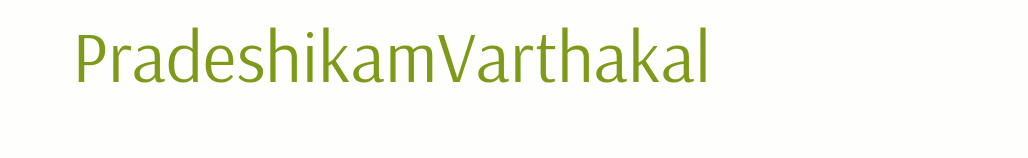PradeshikamVarthakal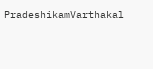PradeshikamVarthakal